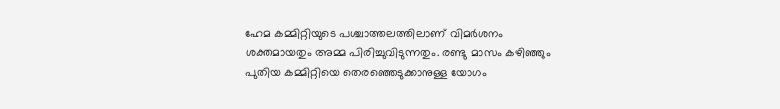ഹേമ കമ്മിറ്റിയുടെ പശ്ചാത്തലത്തിലാണ് വിമർശനം ശക്തമായതും അമ്മ പിരിച്ചുവിടുന്നതും. രണ്ടു മാസം കഴിഞ്ഞും പുതിയ കമ്മിറ്റിയെ തെരഞ്ഞെടുക്കാനുള്ള യോഗം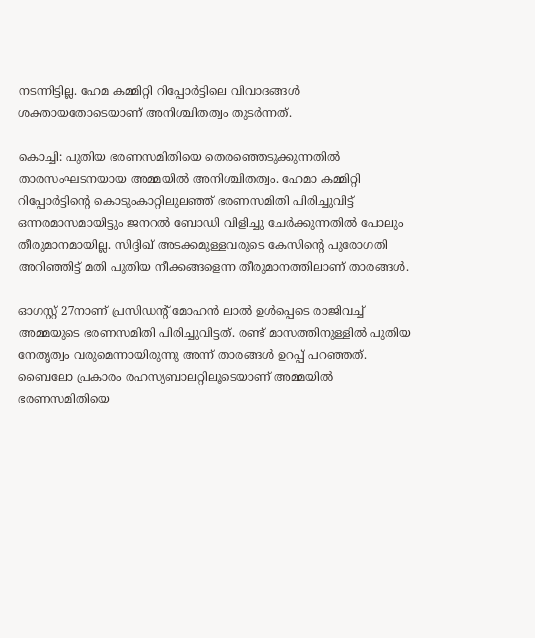നടന്നിട്ടില്ല. ഹേമ കമ്മിറ്റി റിപ്പോർട്ടിലെ വിവാദങ്ങൾ ശക്തായതോടെയാണ് അനിശ്ചിതത്വം തുടർന്നത്.

കൊച്ചി: പുതിയ ഭരണസമിതിയെ തെരഞ്ഞെടുക്കുന്നതില്‍ താരസംഘടനയായ അമ്മയില്‍ അനിശ്ചിതത്വം. ഹേമാ കമ്മിറ്റി റിപ്പോർട്ടിൻ്റെ കൊടുംകാറ്റിലുലഞ്ഞ് ഭരണസമിതി പിരിച്ചുവിട്ട് ഒന്നരമാസമായിട്ടും ജനറല്‍ ബോഡി വിളിച്ചു ചേര്‍ക്കുന്നതില്‍ പോലും തീരുമാനമായില്ല. സിദ്ദിഖ് അടക്കമുള്ളവരുടെ കേസിന്‍റെ പുരോഗതി അറിഞ്ഞിട്ട് മതി പുതിയ നീക്കങ്ങളെന്ന തീരുമാനത്തിലാണ് താരങ്ങള്‍.

ഓഗസ്റ്റ് 27നാണ് പ്രസിഡന്‍റ് മോഹന്‍ ലാല്‍ ഉള്‍പ്പെടെ രാജിവച്ച് അമ്മയുടെ ഭരണസമിതി പിരിച്ചുവിട്ടത്. രണ്ട് മാസത്തിനുള്ളില്‍ പുതിയ നേതൃത്വം വരുമെന്നായിരുന്നു അന്ന് താരങ്ങള്‍ ഉറപ്പ് പറഞ്ഞത്. ബൈലോ പ്രകാരം രഹസ്യബാലറ്റിലൂടെയാണ് അമ്മയില്‍ ഭരണസമിതിയെ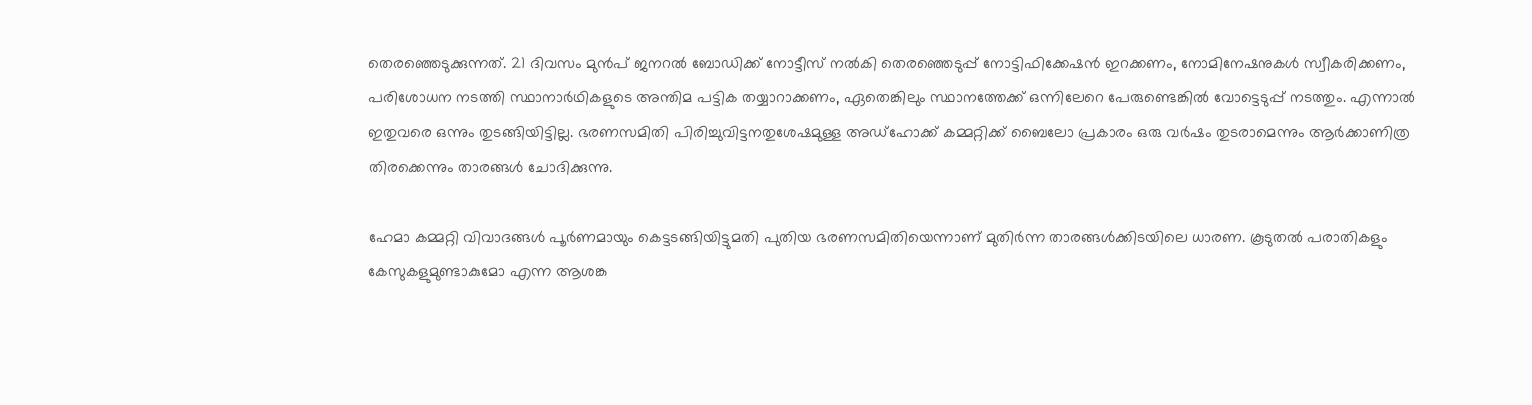തെരഞ്ഞെടുക്കുന്നത്. 21 ദിവസം മുന്‍പ് ജനറല്‍ ബോഡിക്ക് നോട്ടീസ് നല്‍കി തെര‍ഞ്ഞെടുപ്പ് നോട്ടിഫിക്കേഷന്‍ ഇറക്കണം, നോമിനേഷനുകള്‍ സ്വീകരിക്കണം, പരിശോധന നടത്തി സ്ഥാനാര്‍ഥികളുടെ അന്തിമ പട്ടിക തയ്യാറാക്കണം, ഏതെങ്കിലും സ്ഥാനത്തേക്ക് ഒന്നിലേറെ പേരുണ്ടെങ്കില്‍ വോട്ടെടുപ്പ് നടത്തും. എന്നാൽ ഇതുവരെ ഒന്നും തുടങ്ങിയിട്ടില്ല. ഭരണസമിതി പിരിച്ചുവിട്ടനതുശേഷമുള്ള അഡ്ഹോക്ക് കമ്മറ്റിക്ക് ബൈലോ പ്രകാരം ഒരു വര്‍ഷം തുടരാമെന്നും ആര്‍ക്കാണിത്ര തിരക്കെന്നും താരങ്ങള്‍ ചോദിക്കുന്നു.

ഹേമാ കമ്മറ്റി വിവാദങ്ങള്‍ പൂര്‍ണമായും കെട്ടടങ്ങിയിട്ടുമതി പുതിയ ഭരണസമിതിയെന്നാണ് മുതിര്‍ന്ന താരങ്ങള്‍ക്കിടയിലെ ധാരണ. കൂടുതല്‍ പരാതികളും കേസുകളുമുണ്ടാകുമോ എന്ന ആശങ്ക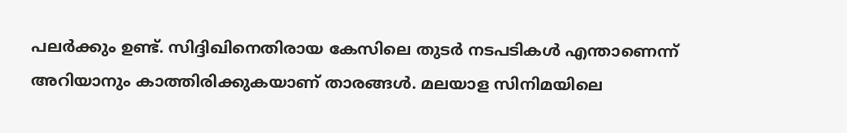പലര്‍ക്കും ഉണ്ട്. സിദ്ദിഖിനെതിരായ കേസിലെ തുടര്‍ നടപടികള്‍ എന്താണെന്ന് അറിയാനും കാത്തിരിക്കുകയാണ് താരങ്ങള്‍. മലയാള സിനിമയിലെ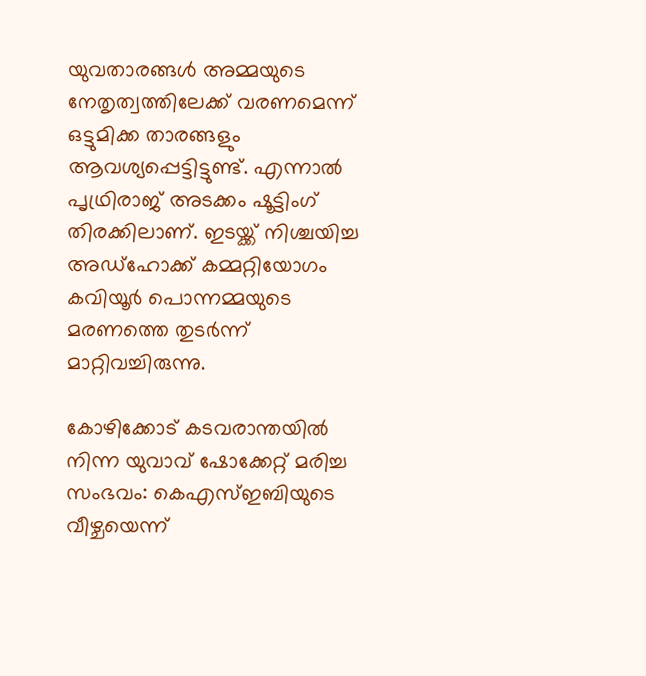യുവതാരങ്ങള്‍ അമ്മയുടെ നേതൃത്വത്തിലേക്ക് വരണമെന്ന് ഒട്ടുമിക്ക താരങ്ങളും ആവശ്യപ്പെട്ടിട്ടുണ്ട്. എന്നാല്‍ പൃഥ്രിരാജ് അടക്കം ഷൂട്ടിംഗ് തിരക്കിലാണ്. ഇടയ്ക്ക് നിശ്ചയിച്ച അഡ്ഹോക്ക് കമ്മറ്റിയോഗം കവിയൂര്‍ പൊന്നമ്മയുടെ മരണത്തെ തുടര്‍ന്ന് മാറ്റിവച്ചിരുന്നു.

കോഴിക്കോട് കടവരാന്തയിൽ നിന്ന യുവാവ് ഷോക്കേറ്റ് മരിച്ച സംഭവം: കെഎസ്ഇബിയുടെ വീഴ്ചയെന്ന്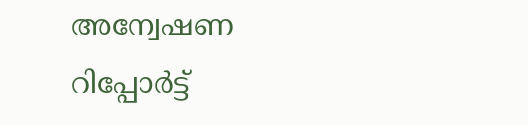അന്വേഷണ റിപ്പോര്‍ട്ട്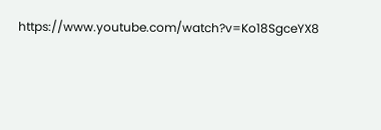https://www.youtube.com/watch?v=Ko18SgceYX8